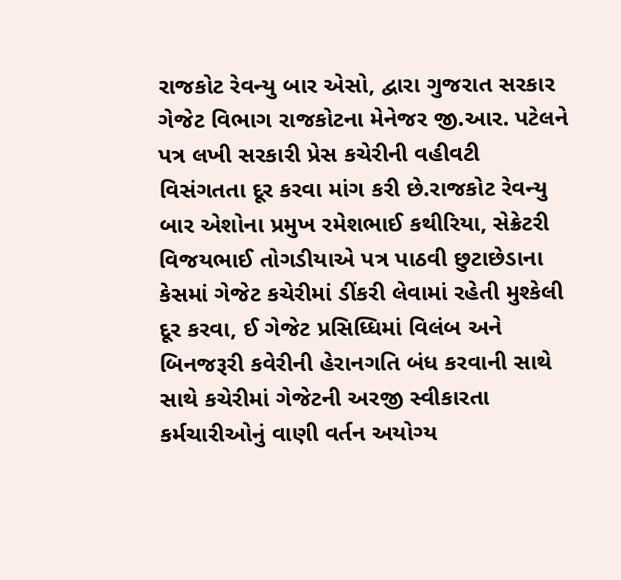રાજકોટ રેવન્યુ બાર એસો, દ્વારા ગુજરાત સરકાર ગેજેટ વિભાગ રાજકોટના મેનેજર જી.આર. પટેલને પત્ર લખી સરકારી પ્રેસ કચેરીની વહીવટી વિસંગતતા દૂર કરવા માંગ કરી છે.રાજકોટ રેવન્યુ બાર એશોના પ્રમુખ રમેશભાઈ કથીરિયા, સેક્રેટરી વિજયભાઈ તોગડીયાએ પત્ર પાઠવી છુટાછેડાના કેસમાં ગેજેટ કચેરીમાં ડીંકરી લેવામાં રહેતી મુશ્કેલી દૂર કરવા, ઈ ગેજેટ પ્રસિધ્ધિમાં વિલંબ અને બિનજરૂરી કવેરીની હેરાનગતિ બંધ કરવાની સાથે સાથે કચેરીમાં ગેજેટની અરજી સ્વીકારતા કર્મચારીઓનું વાણી વર્તન અયોગ્ય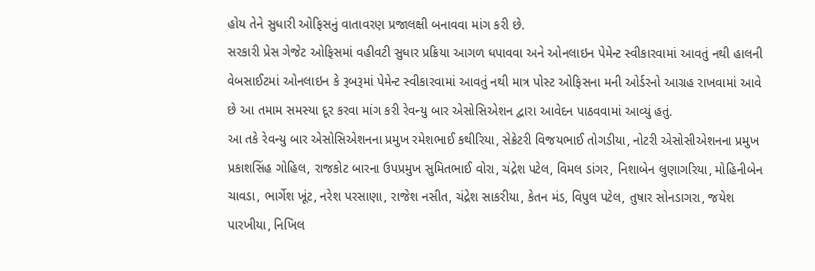હોય તેને સુધારી ઓફિસનું વાતાવરણ પ્રજાલક્ષી બનાવવા માંગ કરી છે.
સરકારી પ્રેસ ગેજેટ ઓફિસમાં વહીવટી સુધાર પ્રક્રિયા આગળ ધપાવવા અને ઓનલાઇન પેમેન્ટ સ્વીકારવામાં આવતું નથી હાલની વેબસાઈટમાં ઓનલાઇન કે રૂબરૂમાં પેમેન્ટ સ્વીકારવામાં આવતું નથી માત્ર પોસ્ટ ઓફિસના મની ઓર્ડરનો આગ્રહ રાખવામાં આવે છે આ તમામ સમસ્યા દૂર કરવા માંગ કરી રેવન્યુ બાર એસોસિએશન દ્વારા આવેદન પાઠવવામાં આવ્યું હતું.
આ તકે રેવન્યુ બાર એસોસિએશનના પ્રમુખ રમેશભાઈ કથીરિયા, સેક્રેટરી વિજયભાઈ તોગડીયા, નોટરી એસોસીએશનના પ્રમુખ પ્રકાશસિંહ ગોહિલ, રાજકોટ બારના ઉપપ્રમુખ સુમિતભાઈ વોરા, ચંદ્રેશ પટેલ, વિમલ ડાંગર, નિશાબેન લુણાગરિયા, મોહિનીબેન ચાવડા, ભાર્ગેશ ખૂંટ, નરેશ પરસાણા, રાજેશ નસીત, ચંદ્રેશ સાકરીયા, કેતન મંડ, વિપુલ પટેલ, તુષાર સોનડાગરા, જયેશ પારખીયા, નિખિલ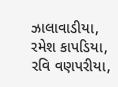ઝાલાવાડીયા, રમેશ કાપડિયા, રવિ વણપરીયા,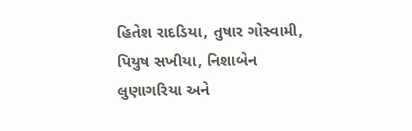હિતેશ રાદડિયા, તુષાર ગોસ્વામી, પિયુષ સખીયા, નિશાબેન લુણાગરિયા અને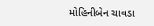મોહિનીબેન ચાવડા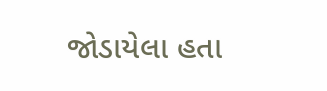જોડાયેલા હતા